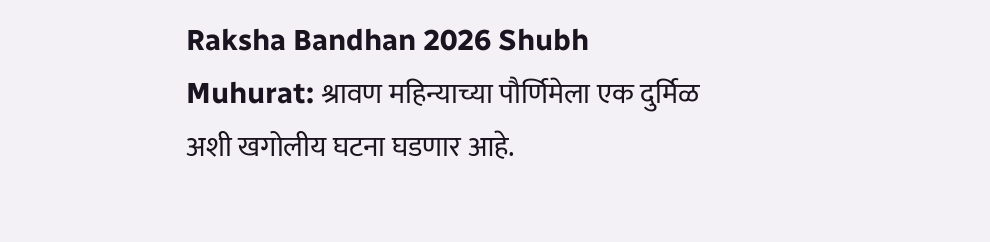Raksha Bandhan 2026 Shubh Muhurat: श्रावण महिन्याच्या पौर्णिमेला एक दुर्मिळ अशी खगोलीय घटना घडणार आहे.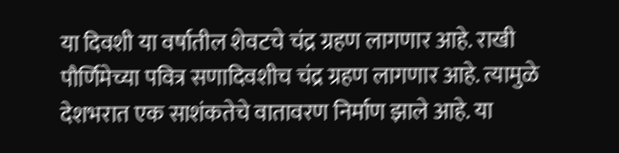या दिवशी या वर्षातील शेवटचे चंद्र ग्रहण लागणार आहे. राखी पौर्णिमेच्या पवित्र सणादिवशीच चंद्र ग्रहण लागणार आहे. त्यामुळे देशभरात एक साशंकतेचे वातावरण निर्माण झाले आहे. या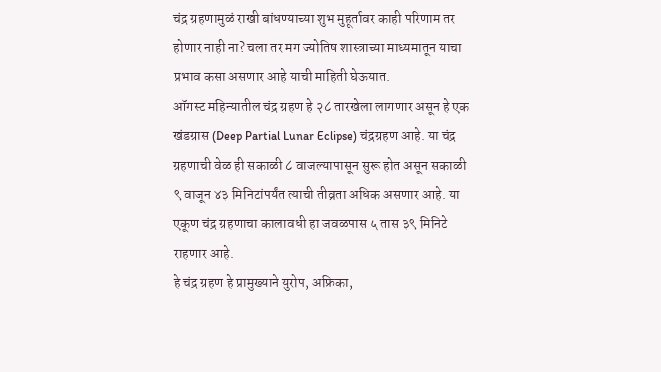चंद्र ग्रहणामुळं राखी बांधण्याच्या शुभ मुहूर्तावर काही परिणाम तर होणार नाही ना? चला तर मग ज्योतिष शास्त्राच्या माध्यमातून याचा प्रभाव कसा असणार आहे याची माहिती घेऊयात.
ऑगस्ट महिन्यातील चंद्र ग्रहण हे २८ तारखेला लागणार असून हे एक खंडग्रास (Deep Partial Lunar Eclipse) चंद्रग्रहण आहे. या चंद्र ग्रहणाची वेळ ही सकाळी ८ वाजल्यापासून सुरू होत असून सकाळी ९ वाजून ४३ मिनिटांपर्यंत त्याची तीव्रता अधिक असणार आहे. या एकूण चंद्र ग्रहणाचा कालावधी हा जवळपास ५ तास ३९ मिनिटे राहणार आहे.
हे चंद्र ग्रहण हे प्रामुख्याने युरोप, अफ्रिका,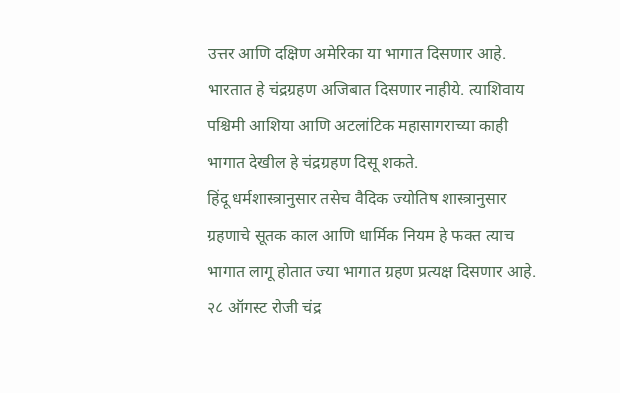उत्तर आणि दक्षिण अमेरिका या भागात दिसणार आहे. भारतात हे चंद्रग्रहण अजिबात दिसणार नाहीये. त्याशिवाय पश्चिमी आशिया आणि अटलांटिक महासागराच्या काही भागात देखील हे चंद्रग्रहण दिसू शकते.
हिंदू धर्मशास्त्रानुसार तसेच वैदिक ज्योतिष शास्त्रानुसार ग्रहणाचे सूतक काल आणि धार्मिक नियम हे फक्त त्याच भागात लागू होतात ज्या भागात ग्रहण प्रत्यक्ष दिसणार आहे.
२८ ऑगस्ट रोजी चंद्र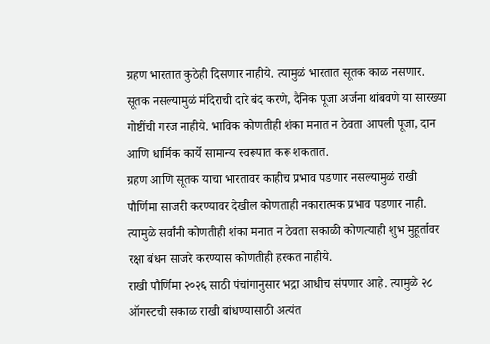ग्रहण भारतात कुठेही दिसणार नाहीये. त्यामुळं भारतात सूतक काळ नसणार. सूतक नसल्यामुळं मंदिराची दारे बंद करणे, दैनिक पूजा अर्जना थांबवणे या सारख्या गोष्टींची गरज नाहीये. भाविक कोणतीही शंका मनात न ठेवता आपली पूजा, दान आणि धार्मिक कार्ये सामान्य स्वरूपात करू शकतात.
ग्रहण आणि सूतक याचा भारतावर काहीच प्रभाव पडणार नसल्यामुळं राखी पौर्णिमा साजरी करण्यावर देखील कोणताही नकारात्मक प्रभाव पडणार नाही. त्यामुळे सर्वांनी कोणतीही शंका मनात न ठेवता सकाळी कोणत्याही शुभ मुहूर्तावर रक्षा बंधन साजरे करण्यास कोणतीही हरकत नाहीये.
राखी पौर्णिमा २०२६ साठी पंचांगानुसार भद्रा आधीच संपणार आहे. त्यामुळे २८ ऑगस्टची सकाळ राखी बांधण्यासाठी अत्यंत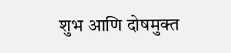शुभ आणि दोषमुक्त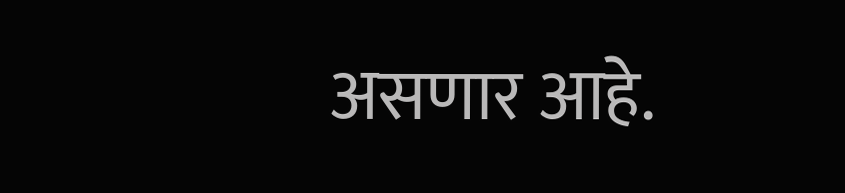असणार आहे.